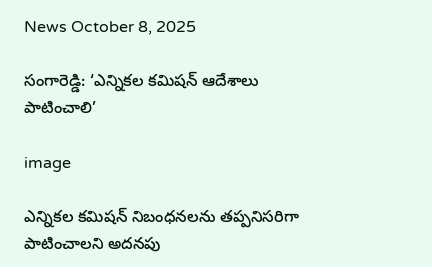News October 8, 2025

సంగారెడ్డి: ‘ఎన్నికల కమిషన్ ఆదేశాలు పాటించాలి’

image

ఎన్నికల కమిషన్ నిబంధనలను తప్పనిసరిగా పాటించాలని అదనపు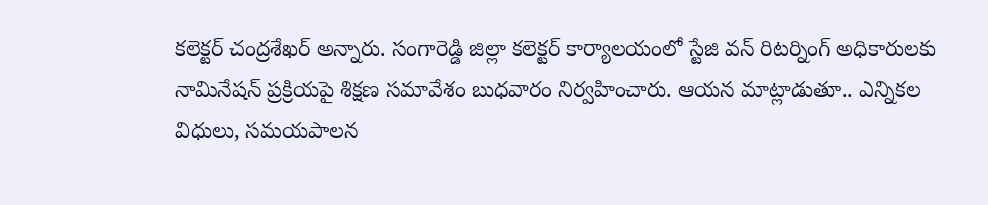కలెక్టర్ చంద్రశేఖర్ అన్నారు. సంగారెడ్డి జిల్లా కలెక్టర్ కార్యాలయంలో స్టేజి వన్ రిటర్నింగ్ అధికారులకు నామినేషన్ ప్రక్రియపై శిక్షణ సమావేశం బుధవారం నిర్వహించారు. ఆయన మాట్లాడుతూ.. ఎన్నికల విధులు, సమయపాలన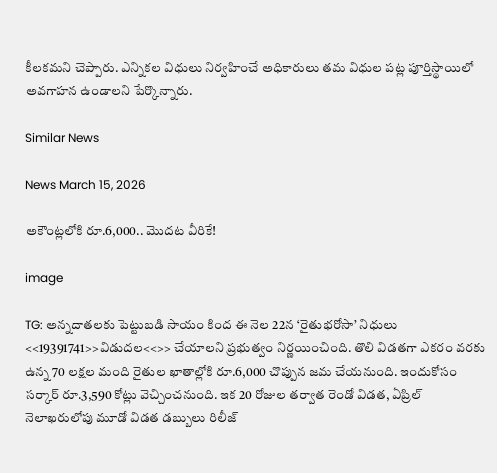కీలకమని చెప్పారు. ఎన్నికల విధులు నిర్వహించే అధికారులు తమ విధుల పట్ల పూర్తిస్థాయిలో అవగాహన ఉండాలని పేర్కొన్నారు.

Similar News

News March 15, 2026

అకౌంట్లలోకి రూ.6,000.. మొదట వీరికే!

image

TG: అన్నదాతలకు పెట్టుబడి సాయం కింద ఈ నెల 22న ‘రైతుభరోసా’ నిధులు <<19391741>>విడుదల<<>> చేయాలని ప్రభుత్వం నిర్ణయించింది. తొలి విడతగా ఎకరం వరకు ఉన్న 70 లక్షల మంది రైతుల ఖాతాల్లోకి రూ.6,000 చొప్పున జమ చేయనుంది. ఇందుకోసం సర్కార్ రూ.3,590 కోట్లు వెచ్చించనుంది. ఇక 20 రోజుల తర్వాత రెండో విడత, ఏప్రిల్ నెలాఖరులోపు మూడో విడత డబ్బులు రిలీజ్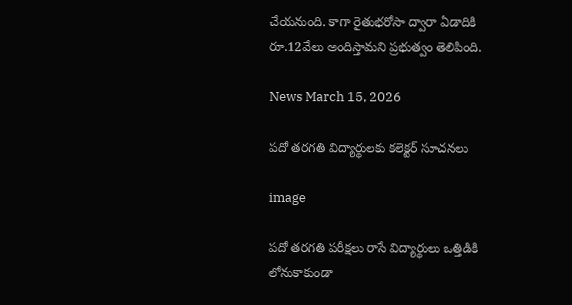చేయనుంది. కాగా రైతుభరోసా ద్వారా ఏడాదికి రూ.12వేలు అందిస్తామని ప్రభుత్వం తెలిపింది.

News March 15, 2026

పదో తరగతి విద్యార్థులకు కలెక్టర్ సూచనలు

image

పదో తరగతి పరీక్షలు రాసే విద్యార్థులు ఒత్తిడికి లోనుకాకుండా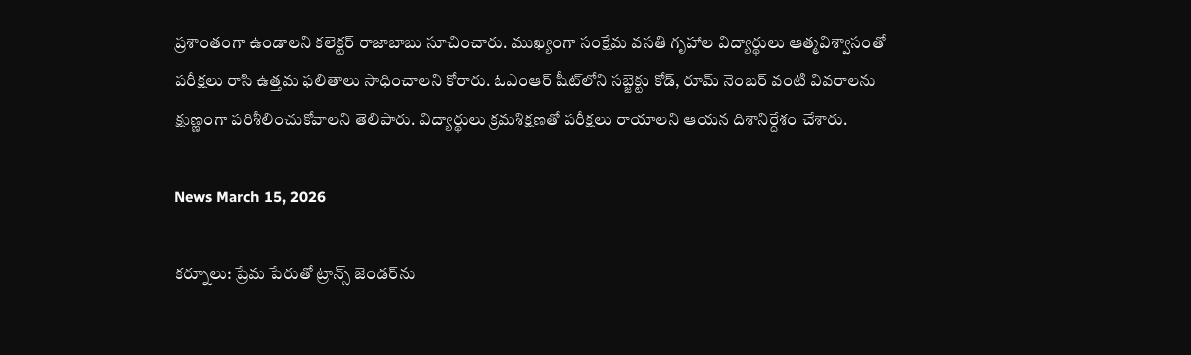ప్రశాంతంగా ఉండాలని కలెక్టర్ రాజాబాబు సూచించారు. ముఖ్యంగా సంక్షేమ వసతి గృహాల విద్యార్థులు ఆత్మవిశ్వాసంతో పరీక్షలు రాసి ఉత్తమ ఫలితాలు సాధించాలని కోరారు. ఓఎంఆర్ షీట్‌లోని సబ్జెక్టు కోడ్, రూమ్ నెంబర్ వంటి వివరాలను క్షుణ్ణంగా పరిశీలించుకోవాలని తెలిపారు. విద్యార్థులు క్రమశిక్షణతో పరీక్షలు రాయాలని ఆయన దిశానిర్దేశం చేశారు.

News March 15, 2026

కర్నూలు: ప్రేమ పేరుతో ట్రాన్స్ జెండర్‌ను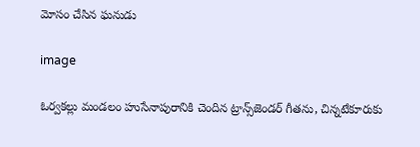మోసం చేసిన ఘనుడు

image

ఓర్వకల్లు మండలం హుసేనాపురానికి చెందిన ట్రాన్స్‌జెండర్ గీతను, చిన్నటేకూరుకు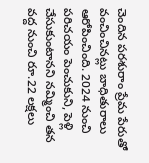చెందిన పరశురాం ప్రేమ పేరుతో వంచించినట్లు బాధితురాలు ఆరోపించింది. 2024 నుంచి పరిచయం పెంచుకుని, పెళ్లి చేసుకుంటానని నమ్మించి తన వద్ద నుంచి రూ.22 లక్షలు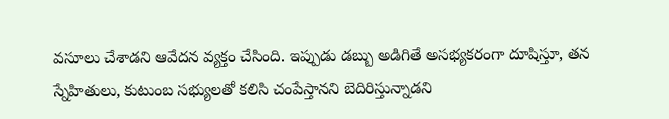వసూలు చేశాడని ఆవేదన వ్యక్తం చేసింది. ఇప్పుడు డబ్బు అడిగితే అసభ్యకరంగా దూషిస్తూ, తన స్నేహితులు, కుటుంబ సభ్యులతో కలిసి చంపేస్తానని బెదిరిస్తున్నాడని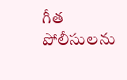గీత పోలీసులను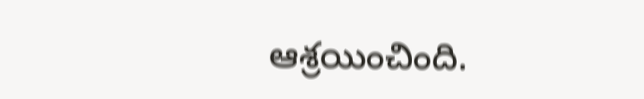ఆశ్రయించింది.